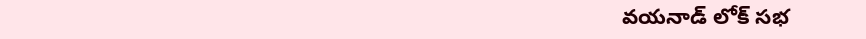వయనాడ్ లోక్ సభ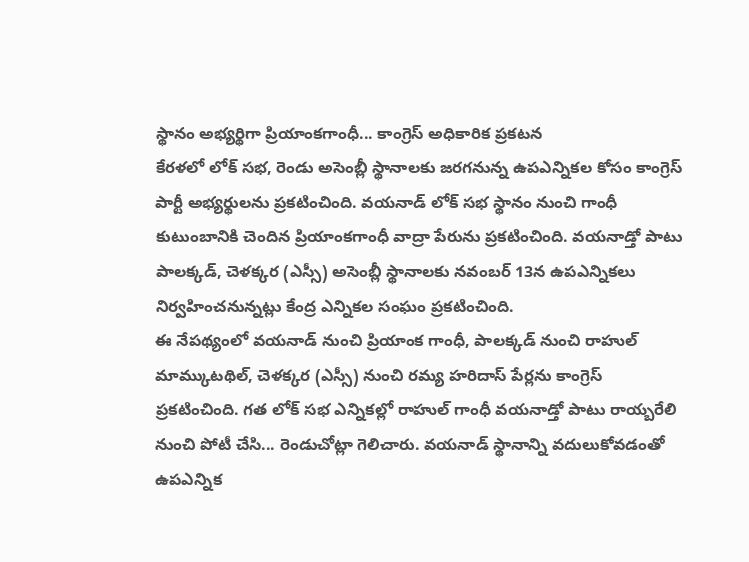స్థానం అభ్యర్థిగా ప్రియాంకగాంధీ... కాంగ్రెస్ అధికారిక ప్రకటన
కేరళలో లోక్ సభ, రెండు అసెంబ్లీ స్థానాలకు జరగనున్న ఉపఎన్నికల కోసం కాంగ్రెస్ పార్టీ అభ్యర్థులను ప్రకటించింది. వయనాడ్ లోక్ సభ స్థానం నుంచి గాంధీ కుటుంబానికి చెందిన ప్రియాంకగాంధీ వాద్రా పేరును ప్రకటించింది. వయనాడ్తో పాటు పాలక్కడ్, చెళక్కర (ఎస్సీ) అసెంబ్లీ స్థానాలకు నవంబర్ 13న ఉపఎన్నికలు నిర్వహించనున్నట్లు కేంద్ర ఎన్నికల సంఘం ప్రకటించింది.
ఈ నేపథ్యంలో వయనాడ్ నుంచి ప్రియాంక గాంధీ, పాలక్కడ్ నుంచి రాహుల్ మామ్కుటథిల్, చెళక్కర (ఎస్సీ) నుంచి రమ్య హరిదాస్ పేర్లను కాంగ్రెస్ ప్రకటించింది. గత లోక్ సభ ఎన్నికల్లో రాహుల్ గాంధీ వయనాడ్తో పాటు రాయ్బరేలి నుంచి పోటీ చేసి... రెండుచోట్లా గెలిచారు. వయనాడ్ స్థానాన్ని వదులుకోవడంతో ఉపఎన్నిక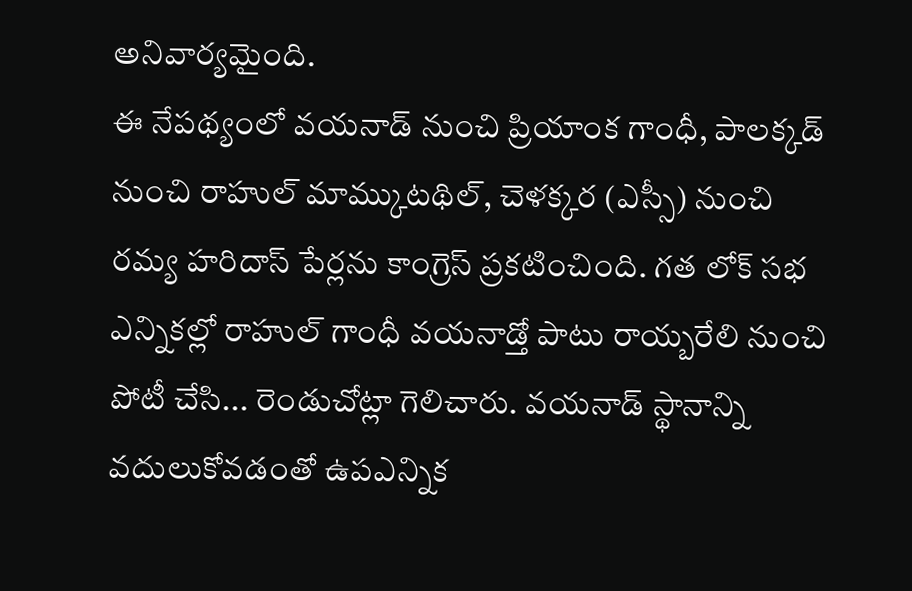అనివార్యమైంది.
ఈ నేపథ్యంలో వయనాడ్ నుంచి ప్రియాంక గాంధీ, పాలక్కడ్ నుంచి రాహుల్ మామ్కుటథిల్, చెళక్కర (ఎస్సీ) నుంచి రమ్య హరిదాస్ పేర్లను కాంగ్రెస్ ప్రకటించింది. గత లోక్ సభ ఎన్నికల్లో రాహుల్ గాంధీ వయనాడ్తో పాటు రాయ్బరేలి నుంచి పోటీ చేసి... రెండుచోట్లా గెలిచారు. వయనాడ్ స్థానాన్ని వదులుకోవడంతో ఉపఎన్నిక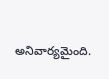అనివార్యమైంది.